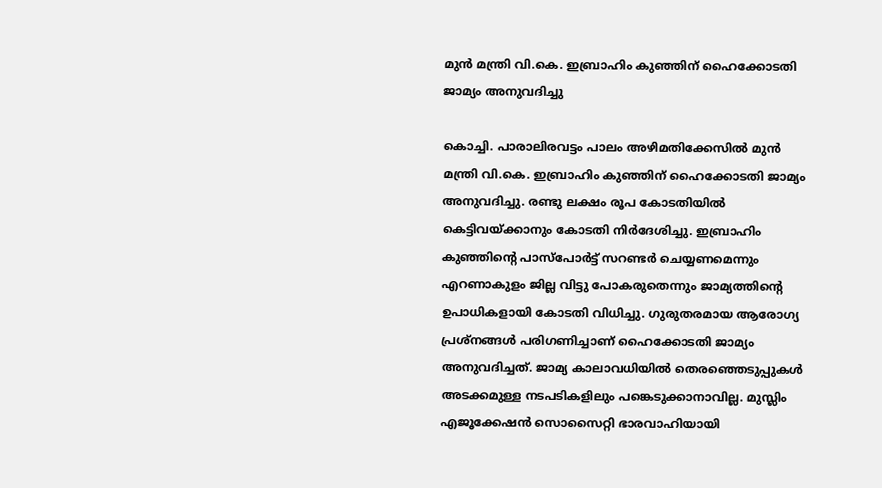മുന്‍ മന്ത്രി വി.കെ. ഇബ്രാഹിം കുഞ്ഞിന് ഹൈക്കോടതി ജാമ്യം അനുവദിച്ചു

കൊച്ചി. പാരാലിരവട്ടം പാലം അഴിമതിക്കേസില്‍ മുന്‍ മന്ത്രി വി.കെ. ഇബ്രാഹിം കുഞ്ഞിന് ഹൈക്കോടതി ജാമ്യം അനുവദിച്ചു. രണ്ടു ലക്ഷം രൂപ കോടതിയില്‍ കെട്ടിവയ്ക്കാനും കോടതി നിര്‍ദേശിച്ചു. ഇബ്രാഹിം കുഞ്ഞിന്‍റെ പാസ്പോര്‍ട്ട് സറണ്ടര്‍ ചെയ്യണമെന്നും എറണാകുളം ജില്ല വിട്ടു പോകരുതെന്നും ജാമ്യത്തിന്‍റെ ഉപാധികളായി കോടതി വിധിച്ചു. ഗുരുതരമായ ആരോഗ്യ പ്രശ്നങ്ങള്‍ പരിഗണിച്ചാണ് ഹൈക്കോടതി ജാമ്യം അനുവദിച്ചത്. ജാമ്യ കാലാവധിയില്‍ തെരഞ്ഞെടുപ്പുകള്‍ അടക്കമുള്ള നടപടികളിലും പങ്കെടുക്കാനാവില്ല. മുസ്ലിം എജൂക്കേഷന്‍ സൊസൈറ്റി ഭാരവാഹിയായി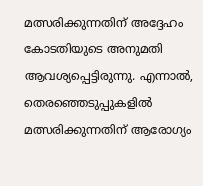മത്സരിക്കുന്നതിന് അദ്ദേഹം കോടതിയുടെ അനുമതി ആവശ്യപ്പെട്ടിരുന്നു. എന്നാല്‍, തെരഞ്ഞെടുപ്പുകളില്‍ മത്സരിക്കുന്നതിന് ആരോഗ്യം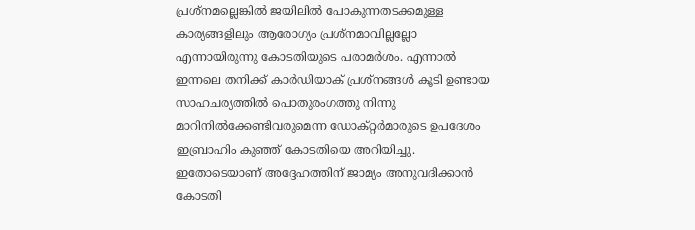പ്രശ്നമല്ലെങ്കില്‍ ജയിലില്‍ പോകുന്നതടക്കമുള്ള കാര്യങ്ങളിലും ആരോഗ്യം പ്രശ്നമാവില്ലല്ലോ എന്നായിരുന്നു കോടതിയുടെ പരാമര്‍ശം. എന്നാല്‍ ഇന്നലെ തനിക്ക് കാര്‍ഡിയാക് പ്രശ്നങ്ങള്‍ കൂടി ഉണ്ടായ സാഹചര്യത്തില്‍ പൊതുരംഗത്തു നിന്നു മാറിനില്‍ക്കേണ്ടിവരുമെന്ന ഡോക്റ്റര്‍മാരുടെ ഉപദേശം ഇബ്രാഹിം കുഞ്ഞ് കോടതിയെ അറിയിച്ചു. ഇതോടെയാണ് അദ്ദേഹത്തിന് ജാമ്യം അനുവദിക്കാന്‍ കോടതി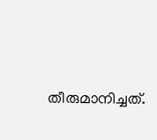തീരുമാനിച്ചത്.